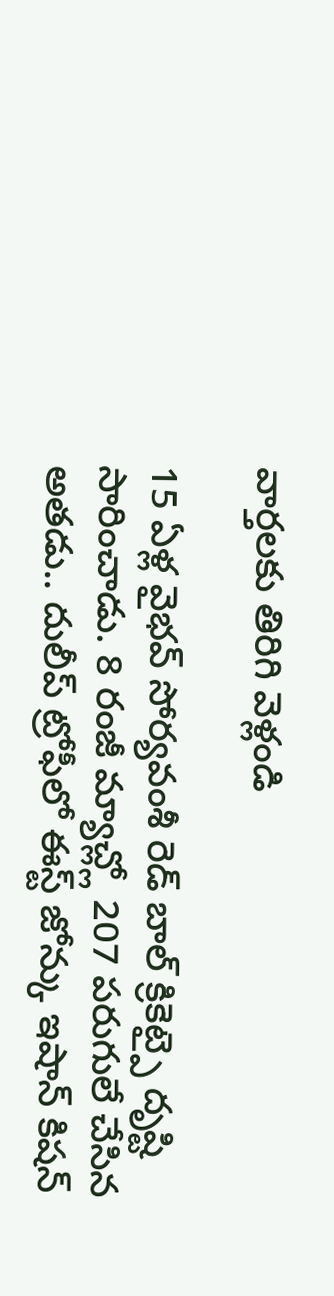వార్తలకు తిరిగి వెళ్లండి

15 ఏళ్ల వైభవ్ సోర్యవంశీ రెడ్ బాల్ క్రికెట్పై దృష్టి సారించాడు. 8 రంజీ మ్యాచ్ల్లో 207 పరుగులే చేసిన అతడు.. దులీప్ ట్రోఫీలో ఈస్ట్ జోన్కు ఇషాన్ కిషన్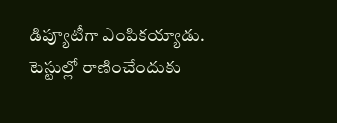డిప్యూటీగా ఎంపికయ్యాడు.
టెస్టుల్లో రాణించేందుకు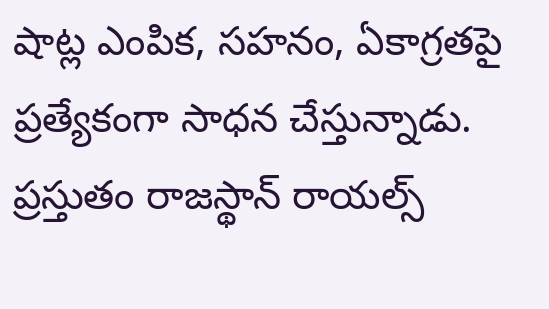షాట్ల ఎంపిక, సహనం, ఏకాగ్రతపై ప్రత్యేకంగా సాధన చేస్తున్నాడు. ప్రస్తుతం రాజస్థాన్ రాయల్స్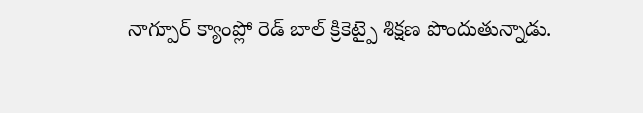నాగ్పూర్ క్యాంప్లో రెడ్ బాల్ క్రికెట్పై శిక్షణ పొందుతున్నాడు.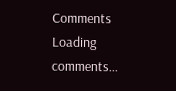Comments
Loading comments...